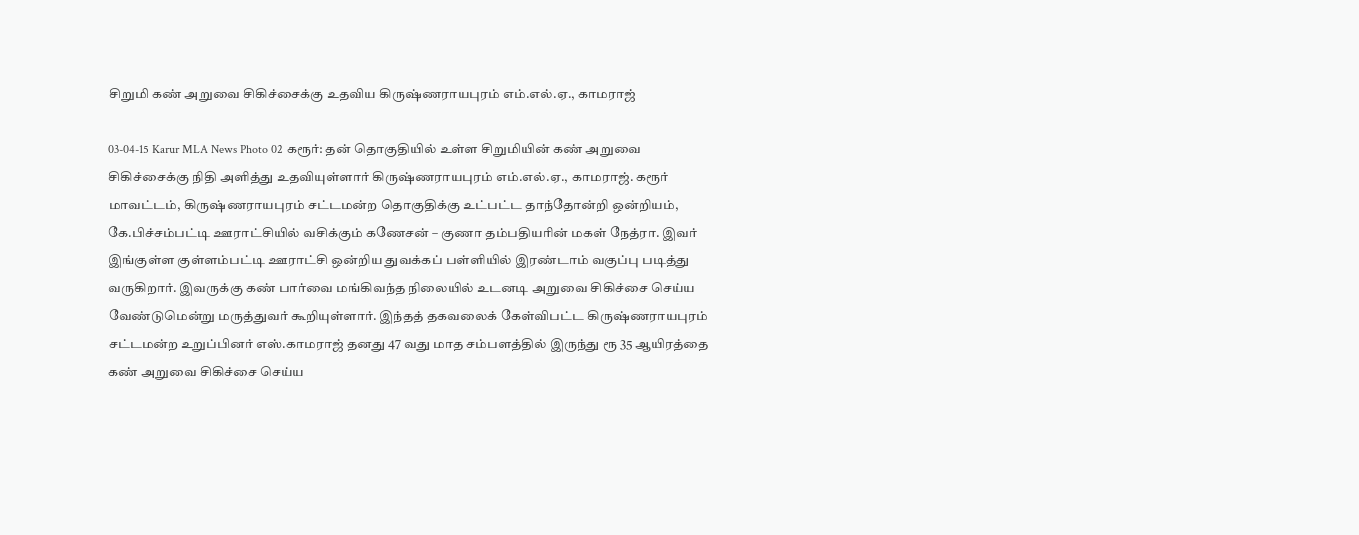சிறுமி கண் அறுவை சிகிச்சைக்கு உதவிய கிருஷ்ணராயபுரம் எம்.எல்.ஏ., காமராஜ்

03-04-15 Karur MLA News Photo 02 கரூர்: தன் தொகுதியில் உள்ள சிறுமியின் கண் அறுவை சிகிச்சைக்கு நிதி அளித்து உதவியுள்ளார் கிருஷ்ணராயபுரம் எம்.எல்.ஏ., காமராஜ். கரூர் மாவட்டம், கிருஷ்ணராயபுரம் சட்டமன்ற தொகுதிக்கு உட்பட்ட தாந்தோன்றி ஒன்றியம், கே.பிச்சம்பட்டி ஊராட்சியில் வசிக்கும் கணேசன் – குணா தம்பதியரின் மகள் நேத்ரா. இவர் இங்குள்ள குள்ளம்பட்டி ஊராட்சி ஒன்றிய துவக்கப் பள்ளியில் இரண்டாம் வகுப்பு படித்து வருகிறார். இவருக்கு கண் பார்வை மங்கிவந்த நிலையில் உடனடி அறுவை சிகிச்சை செய்ய வேண்டுமென்று மருத்துவர் கூறியுள்ளார். இந்தத் தகவலைக் கேள்விபட்ட கிருஷ்ணராயபுரம் சட்டமன்ற உறுப்பினர் எஸ்.காமராஜ் தனது 47 வது மாத சம்பளத்தில் இருந்து ரூ 35 ஆயிரத்தை கண் அறுவை சிகிச்சை செய்ய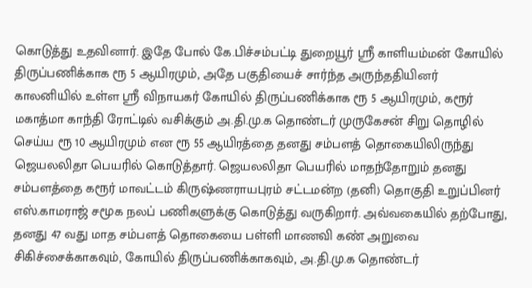கொடுத்து உதவினார். இதே போல் கே.பிச்சம்பட்டி துறையூர் ஸ்ரீ காளியம்மன் கோயில் திருப்பணிக்காக ரூ 5 ஆயிரமும், அதே பகுதியைச் சார்ந்த அருந்ததியினர் காலனியில் உள்ள ஸ்ரீ விநாயகர் கோயில் திருப்பணிக்காக ரூ 5 ஆயிரமும், கரூர் மகாத்மா காந்தி ரோட்டில் வசிக்கும் அ.தி.மு.க தொண்டர் முருகேசன் சிறு தொழில் செய்ய ரூ 10 ஆயிரமும் என ரூ 55 ஆயிரத்தை தனது சம்பளத் தொகையிலிருந்து ஜெயலலிதா பெயரில் கொடுத்தார். ஜெயலலிதா பெயரில் மாதந்தோறும் தனது சம்பளத்தை கரூர் மாவட்டம் கிருஷ்ணராயபுரம் சட்டமன்ற (தனி) தொகுதி உறுப்பினர் எஸ்.காமராஜ் சமூக நலப் பணிகளுக்கு கொடுத்து வருகிறார். அவ்வகையில் தற்போது, தனது 47 வது மாத சம்பளத் தொகையை பள்ளி மாணவி கண் அறுவை சிகிச்சைக்காகவும், கோயில் திருப்பணிக்காகவும், அ.தி.மு.க தொண்டர்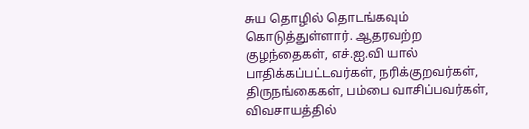சுய தொழில் தொடங்கவும் கொடுத்துள்ளார். ஆதரவற்ற குழந்தைகள், எச்.ஐ.வி யால் பாதிக்கப்பட்டவர்கள், நரிக்குறவர்கள், திருநங்கைகள், பம்பை வாசிப்பவர்கள், விவசாயத்தில்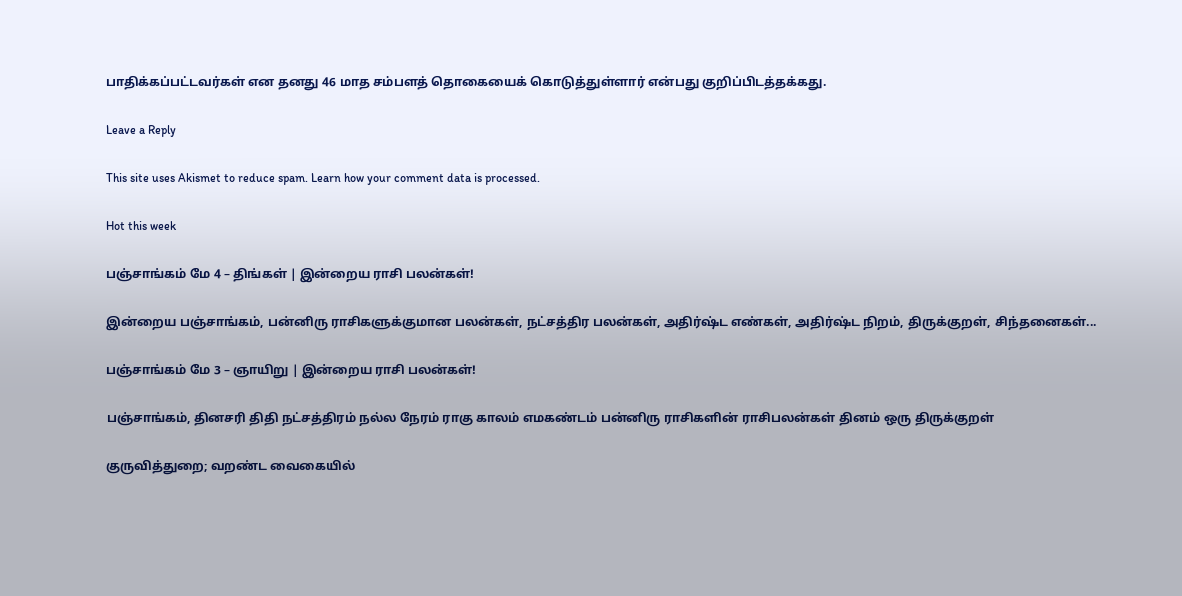பாதிக்கப்பட்டவர்கள் என தனது 46 மாத சம்பளத் தொகையைக் கொடுத்துள்ளார் என்பது குறிப்பிடத்தக்கது.

Leave a Reply

This site uses Akismet to reduce spam. Learn how your comment data is processed.

Hot this week

பஞ்சாங்கம் மே 4 – திங்கள் | இன்றைய ராசி பலன்கள்!

இன்றைய பஞ்சாங்கம், பன்னிரு ராசிகளுக்குமான பலன்கள், நட்சத்திர பலன்கள், அதிர்ஷ்ட எண்கள், அதிர்ஷ்ட நிறம், திருக்குறள், சிந்தனைகள்...

பஞ்சாங்கம் மே 3 – ஞாயிறு | இன்றைய ராசி பலன்கள்!

பஞ்சாங்கம், தினசரி திதி நட்சத்திரம் நல்ல நேரம் ராகு காலம் எமகண்டம் பன்னிரு ராசிகளின் ராசிபலன்கள் தினம் ஒரு திருக்குறள்

குருவித்துறை; வறண்ட வைகையில்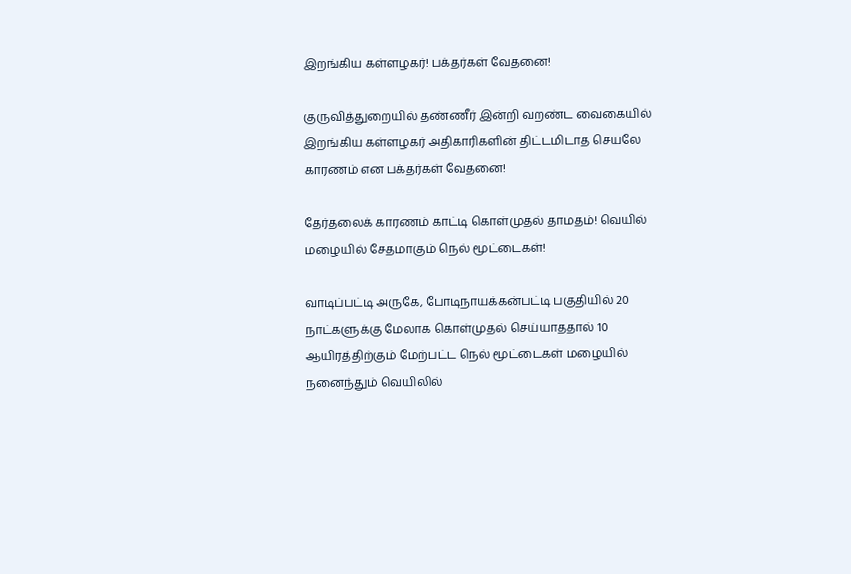இறங்கிய கள்ளழகர்! பக்தர்கள் வேதனை!

குருவித்துறையில் தண்ணீர் இன்றி வறண்ட வைகையில் இறங்கிய கள்ளழகர் அதிகாரிகளின் திட்டமிடாத செயலே காரணம் என பக்தர்கள் வேதனை!

தேர்தலைக் காரணம் காட்டி கொள்முதல் தாமதம்! வெயில் மழையில் சேதமாகும் நெல் மூட்டைகள்!

வாடிப்பட்டி அருகே, போடிநாயக்கன்பட்டி பகுதியில் 20 நாட்களுக்கு மேலாக கொள்முதல் செய்யாததால் 10 ஆயிரத்திற்கும் மேற்பட்ட நெல் மூட்டைகள் மழையில் நனைந்தும் வெயிலில்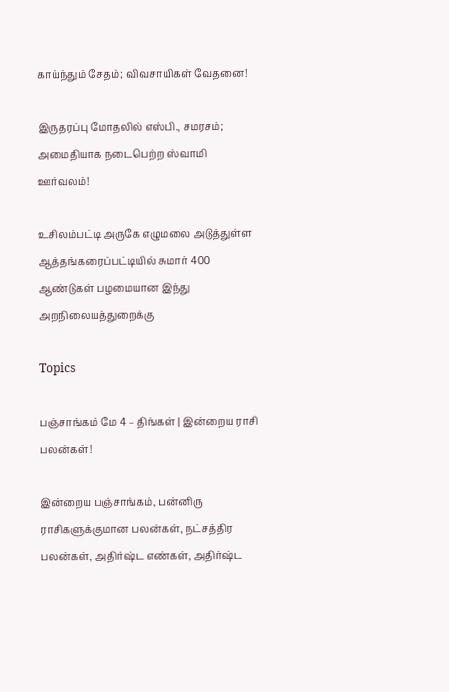காய்ந்தும் சேதம்; விவசாயிகள் வேதனை!

இருதரப்பு மோதலில் எஸ்பி., சமரசம்; அமைதியாக நடைபெற்ற ஸ்வாமி ஊர்வலம்!

உசிலம்பட்டி அருகே எழுமலை அடுத்துள்ள ஆத்தங்கரைப்பட்டியில் சுமார் 400 ஆண்டுகள் பழமையான இந்து அறநிலையத்துறைக்கு

Topics

பஞ்சாங்கம் மே 4 – திங்கள் | இன்றைய ராசி பலன்கள்!

இன்றைய பஞ்சாங்கம், பன்னிரு ராசிகளுக்குமான பலன்கள், நட்சத்திர பலன்கள், அதிர்ஷ்ட எண்கள், அதிர்ஷ்ட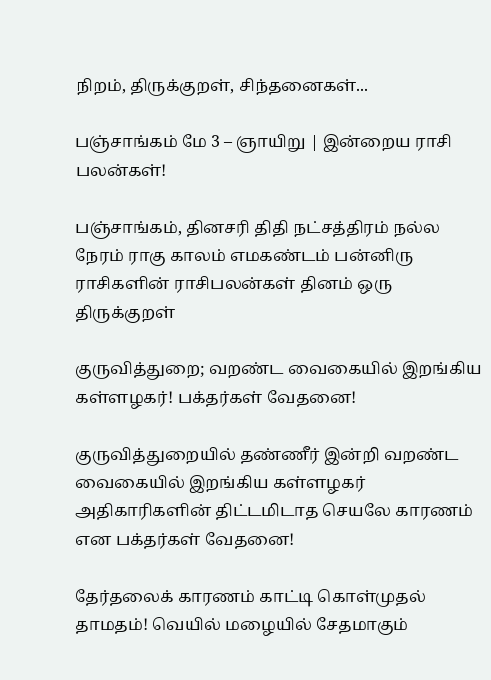நிறம், திருக்குறள், சிந்தனைகள்...

பஞ்சாங்கம் மே 3 – ஞாயிறு | இன்றைய ராசி பலன்கள்!

பஞ்சாங்கம், தினசரி திதி நட்சத்திரம் நல்ல நேரம் ராகு காலம் எமகண்டம் பன்னிரு ராசிகளின் ராசிபலன்கள் தினம் ஒரு திருக்குறள்

குருவித்துறை; வறண்ட வைகையில் இறங்கிய கள்ளழகர்! பக்தர்கள் வேதனை!

குருவித்துறையில் தண்ணீர் இன்றி வறண்ட வைகையில் இறங்கிய கள்ளழகர் அதிகாரிகளின் திட்டமிடாத செயலே காரணம் என பக்தர்கள் வேதனை!

தேர்தலைக் காரணம் காட்டி கொள்முதல் தாமதம்! வெயில் மழையில் சேதமாகும்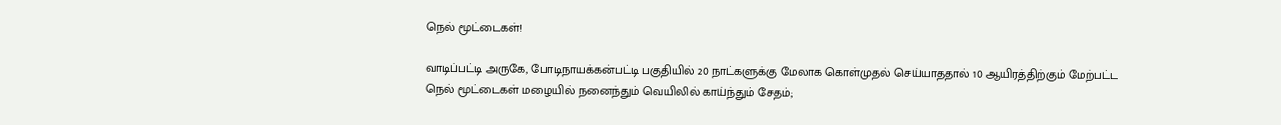நெல் மூட்டைகள்!

வாடிப்பட்டி அருகே, போடிநாயக்கன்பட்டி பகுதியில் 20 நாட்களுக்கு மேலாக கொள்முதல் செய்யாததால் 10 ஆயிரத்திற்கும் மேற்பட்ட நெல் மூட்டைகள் மழையில் நனைந்தும் வெயிலில் காய்ந்தும் சேதம்;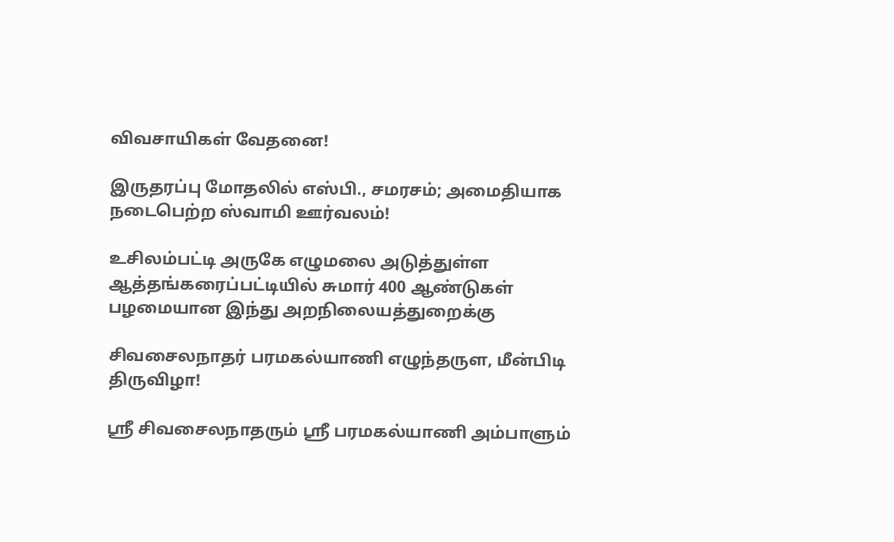விவசாயிகள் வேதனை!

இருதரப்பு மோதலில் எஸ்பி., சமரசம்; அமைதியாக நடைபெற்ற ஸ்வாமி ஊர்வலம்!

உசிலம்பட்டி அருகே எழுமலை அடுத்துள்ள ஆத்தங்கரைப்பட்டியில் சுமார் 400 ஆண்டுகள் பழமையான இந்து அறநிலையத்துறைக்கு

சிவசைலநாதர் பரமகல்யாணி எழுந்தருள, மீன்பிடி திருவிழா!

ஸ்ரீ சிவசைலநாதரும் ஸ்ரீ பரமகல்யாணி அம்பாளும்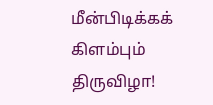மீன்பிடிக்கக் கிளம்பும் திருவிழா!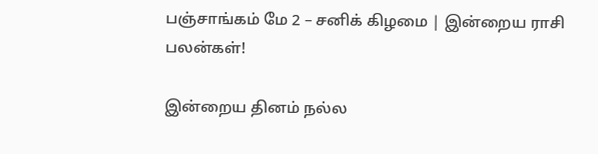பஞ்சாங்கம் மே 2 – சனிக் கிழமை | இன்றைய ராசி பலன்கள்!

இன்றைய தினம் நல்ல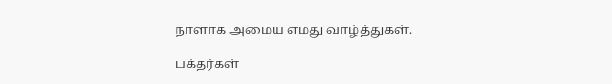நாளாக அமைய எமது வாழ்த்துகள்.

பக்தர்கள்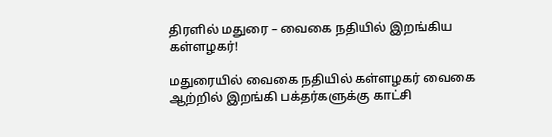திரளில் மதுரை – வைகை நதியில் இறங்கிய கள்ளழகர்!

மதுரையில் வைகை நதியில் கள்ளழகர் வைகை ஆற்றில் இறங்கி பக்தர்களுக்கு காட்சி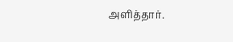அளித்தார்.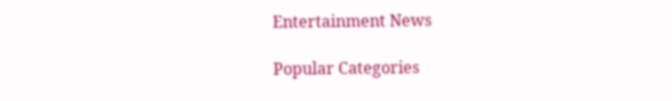Entertainment News

Popular Categories